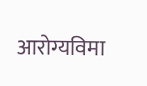आरोग्यविमा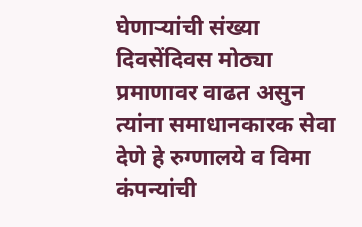घेणाऱ्यांची संख्या दिवसेंदिवस मोठ्या प्रमाणावर वाढत असुन त्यांना समाधानकारक सेवा देणे हे रुग्णालये व विमा कंपन्यांची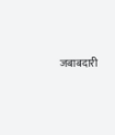जबाबदारी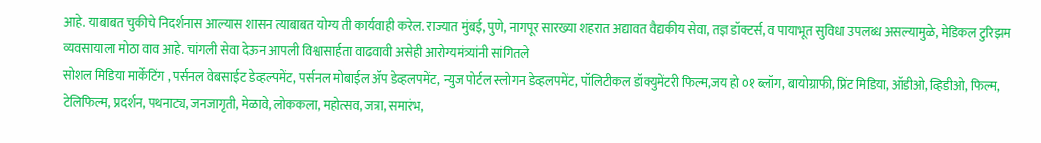आहे. याबाबत चुकीचे निदर्शनास आल्यास शासन त्याबाबत योग्य ती कार्यवाही करेल. राज्यात मुंबई, पुणे, नागपूर सारख्या शहरात अद्यावत वैद्यकीय सेवा, तज्ञ डॉक्टर्स, व पायाभूत सुविधा उपलब्ध असल्यामुळे, मेडिकल टुरिझम व्यवसायाला मोठा वाव आहे. चांगली सेवा देऊन आपली विश्वासार्हता वाढवावी असेही आरोग्यमंत्र्यांनी सांगितले
सोशल मिडिया मार्केटिंग , पर्सनल वेबसाईट डेव्हल्पमेंट, पर्सनल मोबाईल ॲप डेव्हलपमेंट, न्युज पोर्टल स्लोगन डेव्हलपमेंट, पॉलिटीकल डॉक्युमेंटरी फिल्म,जय हो ०१ ब्लॉग, बायोग्राफी, प्रिंट मिडिया, ऑडीओ, व्हिडीओ, फिल्म, टेलिफिल्म, प्रदर्शन, पथनाट्य, जनजागृती, मेळावे, लोककला, महोत्सव, जत्रा, समारंभ,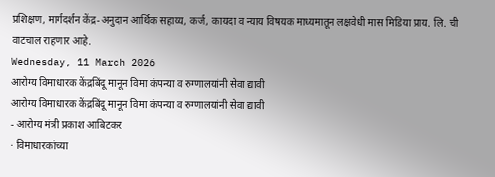प्रशिक्षण, मार्गदर्शन केंद्र-अनुदान आर्थिक सहाय्य, कर्ज, कायदा व न्याय विषयक माध्यमातून लक्षवेधी मास मिडिया प्राय. लि. ची वाटचाल राहणार आहे.
Wednesday, 11 March 2026
आरोग्य विमाधारक केंद्रबिंदू मानून विमा कंपन्या व रुग्णालयांनी सेवा द्यावी
आरोग्य विमाधारक केंद्रबिंदू मानून विमा कंपन्या व रुग्णालयांनी सेवा द्यावी
- आरोग्य मंत्री प्रकाश आबिटकर
· विमाधारकांच्या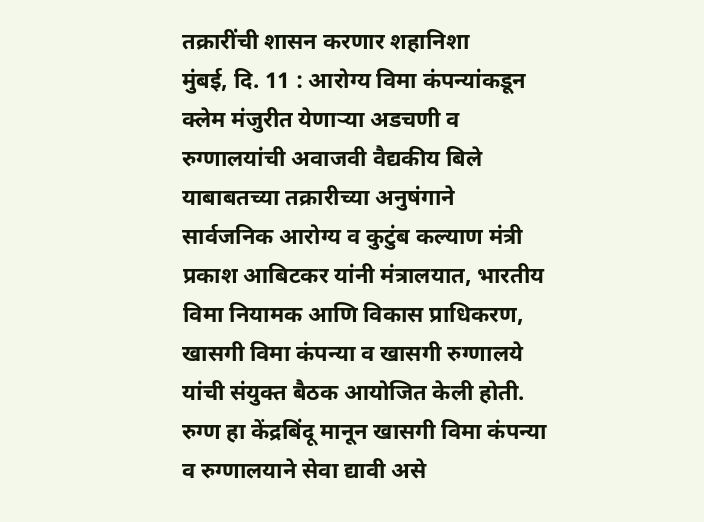तक्रारींची शासन करणार शहानिशा
मुंबई, दि. 11 : आरोग्य विमा कंपन्यांकडून क्लेम मंजुरीत येणाऱ्या अडचणी व रुग्णालयांची अवाजवी वैद्यकीय बिले याबाबतच्या तक्रारीच्या अनुषंगाने सार्वजनिक आरोग्य व कुटुंब कल्याण मंत्री प्रकाश आबिटकर यांनी मंत्रालयात, भारतीय विमा नियामक आणि विकास प्राधिकरण, खासगी विमा कंपन्या व खासगी रुग्णालये यांची संयुक्त बैठक आयोजित केली होती. रुग्ण हा केंद्रबिंदू मानून खासगी विमा कंपन्या व रुग्णालयाने सेवा द्यावी असे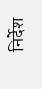निर्देश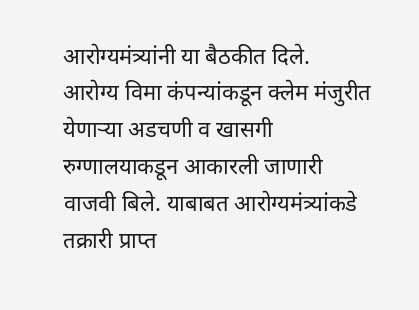आरोग्यमंत्र्यांनी या बैठकीत दिले.
आरोग्य विमा कंपन्यांकडून क्लेम मंजुरीत येणाऱ्या अडचणी व खासगी रुग्णालयाकडून आकारली जाणारी वाजवी बिले. याबाबत आरोग्यमंत्र्यांकडे तक्रारी प्राप्त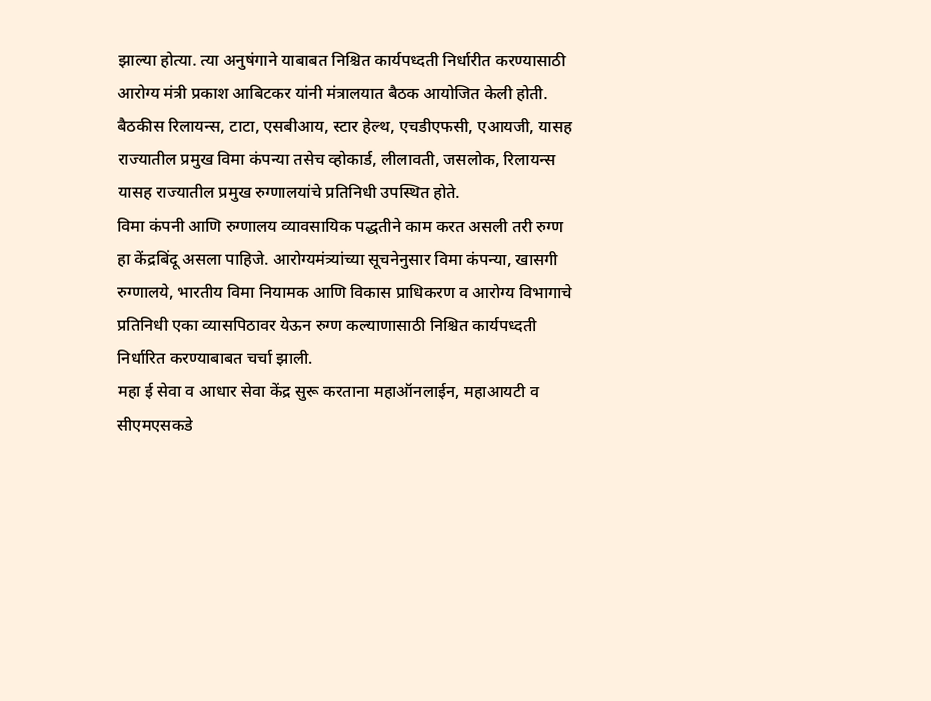झाल्या होत्या. त्या अनुषंगाने याबाबत निश्चित कार्यपध्दती निर्धारीत करण्यासाठी आरोग्य मंत्री प्रकाश आबिटकर यांनी मंत्रालयात बैठक आयोजित केली होती. बैठकीस रिलायन्स, टाटा, एसबीआय, स्टार हेल्थ, एचडीएफसी, एआयजी, यासह राज्यातील प्रमुख विमा कंपन्या तसेच व्होकार्ड, लीलावती, जसलोक, रिलायन्स यासह राज्यातील प्रमुख रुग्णालयांचे प्रतिनिधी उपस्थित होते.
विमा कंपनी आणि रुग्णालय व्यावसायिक पद्धतीने काम करत असली तरी रुग्ण हा केंद्रबिंदू असला पाहिजे. आरोग्यमंत्र्यांच्या सूचनेनुसार विमा कंपन्या, खासगी रुग्णालये, भारतीय विमा नियामक आणि विकास प्राधिकरण व आरोग्य विभागाचे प्रतिनिधी एका व्यासपिठावर येऊन रुग्ण कल्याणासाठी निश्चित कार्यपध्दती निर्धारित करण्याबाबत चर्चा झाली.
महा ई सेवा व आधार सेवा केंद्र सुरू करताना महाऑनलाईन, महाआयटी व सीएमएसकडे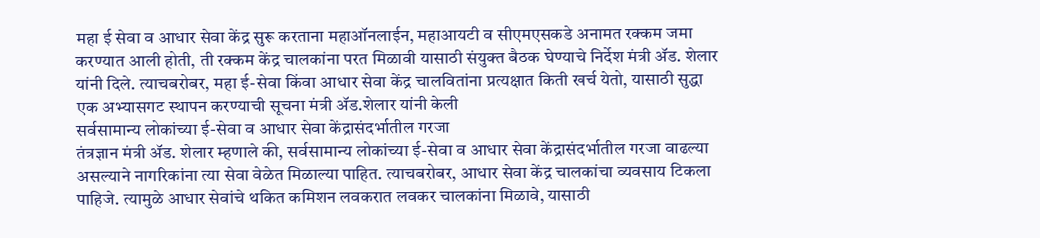महा ई सेवा व आधार सेवा केंद्र सुरू करताना महाऑनलाईन, महाआयटी व सीएमएसकडे अनामत रक्कम जमा करण्यात आली होती, ती रक्कम केंद्र चालकांना परत मिळावी यासाठी संयुक्त बैठक घेण्याचे निर्देश मंत्री ॲड. शेलार यांनी दिले. त्याचबरोबर, महा ई-सेवा किंवा आधार सेवा केंद्र चालवितांना प्रत्यक्षात किती खर्च येतो, यासाठी सुद्धा एक अभ्यासगट स्थापन करण्याची सूचना मंत्री ॲड.शेलार यांनी केली
सर्वसामान्य लोकांच्या ई-सेवा व आधार सेवा केंद्रासंदर्भातील गरजा
तंत्रज्ञान मंत्री ॲड. शेलार म्हणाले की, सर्वसामान्य लोकांच्या ई-सेवा व आधार सेवा केंद्रासंदर्भातील गरजा वाढल्या असल्याने नागरिकांना त्या सेवा वेळेत मिळाल्या पाहित. त्याचबरोबर, आधार सेवा केंद्र चालकांचा व्यवसाय टिकला पाहिजे. त्यामुळे आधार सेवांचे थकित कमिशन लवकरात लवकर चालकांना मिळावे, यासाठी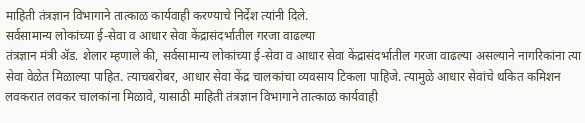माहिती तंत्रज्ञान विभागाने तात्काळ कार्यवाही करण्याचे निर्देश त्यांनी दिले.
सर्वसामान्य लोकांच्या ई-सेवा व आधार सेवा केंद्रासंदर्भातील गरजा वाढल्या
तंत्रज्ञान मंत्री ॲड. शेलार म्हणाले की, सर्वसामान्य लोकांच्या ई-सेवा व आधार सेवा केंद्रासंदर्भातील गरजा वाढल्या असल्याने नागरिकांना त्या सेवा वेळेत मिळाल्या पाहित. त्याचबरोबर, आधार सेवा केंद्र चालकांचा व्यवसाय टिकला पाहिजे. त्यामुळे आधार सेवांचे थकित कमिशन लवकरात लवकर चालकांना मिळावे, यासाठी माहिती तंत्रज्ञान विभागाने तात्काळ कार्यवाही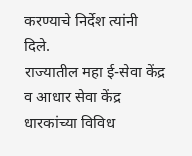करण्याचे निर्देश त्यांनी दिले.
राज्यातील महा ई-सेवा केंद्र व आधार सेवा केंद्र धारकांच्या विविध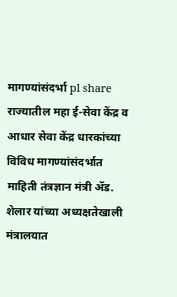मागण्यांसंदर्भा pl share
राज्यातील महा ई-सेवा केंद्र व आधार सेवा केंद्र धारकांच्या विविध मागण्यांसंदर्भात माहिती तंत्रज्ञान मंत्री ॲड. शेलार यांच्या अध्यक्षतेखाली मंत्रालयात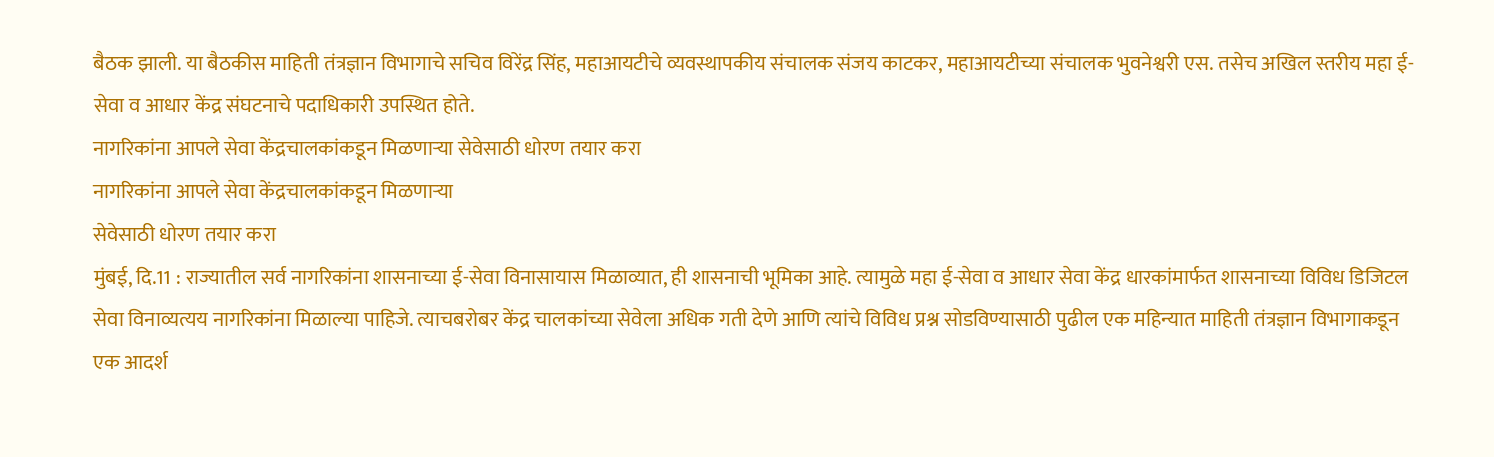बैठक झाली. या बैठकीस माहिती तंत्रज्ञान विभागाचे सचिव विरेंद्र सिंह, महाआयटीचे व्यवस्थापकीय संचालक संजय काटकर, महाआयटीच्या संचालक भुवनेश्वरी एस. तसेच अखिल स्तरीय महा ई-सेवा व आधार केंद्र संघटनाचे पदाधिकारी उपस्थित होते.
नागरिकांना आपले सेवा केंद्रचालकांकडून मिळणाऱ्या सेवेसाठी धोरण तयार करा
नागरिकांना आपले सेवा केंद्रचालकांकडून मिळणाऱ्या
सेवेसाठी धोरण तयार करा
मुंबई, दि.11 : राज्यातील सर्व नागरिकांना शासनाच्या ई-सेवा विनासायास मिळाव्यात, ही शासनाची भूमिका आहे. त्यामुळे महा ई-सेवा व आधार सेवा केंद्र धारकांमार्फत शासनाच्या विविध डिजिटल सेवा विनाव्यत्यय नागरिकांना मिळाल्या पाहिजे. त्याचबरोबर केंद्र चालकांच्या सेवेला अधिक गती देणे आणि त्यांचे विविध प्रश्न सोडविण्यासाठी पुढील एक महिन्यात माहिती तंत्रज्ञान विभागाकडून एक आदर्श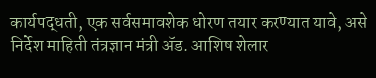कार्यपद्धती, एक सर्वसमावशेक धोरण तयार करण्यात यावे, असे निर्देश माहिती तंत्रज्ञान मंत्री ॲड. आशिष शेलार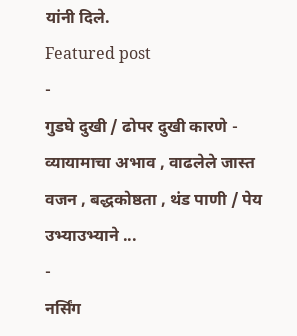यांनी दिले.
Featured post
-
गुडघे दुखी / ढोपर दुखी कारणे - व्यायामाचा अभाव , वाढलेले जास्त वजन , बद्धकोष्ठता , थंड पाणी / पेय उभ्याउभ्याने ...
-
नर्सिंग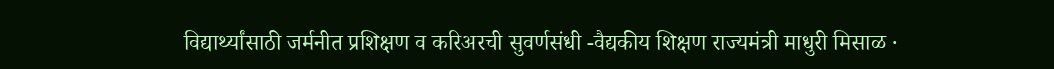विद्यार्थ्यांसाठी जर्मनीत प्रशिक्षण व करिअरची सुवर्णसंधी -वैद्यकीय शिक्षण राज्यमंत्री माधुरी मिसाळ ·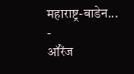महाराष्ट्र-बाडेन...
-
ऑरेंज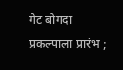गेट बोगदा प्रकल्पाला प्रारंभ ;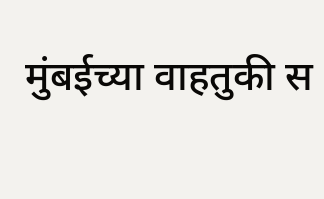मुंबईच्या वाहतुकी स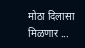मोठा दिलासा मिळणार ...